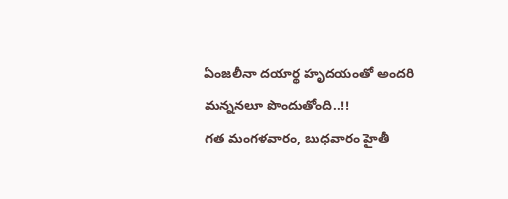ఏంజలీనా దయార్థ హృదయంతో అందరి మన్ననలూ పొందుతోంది..!!
గత మంగళవారం, బుధవారం హైతీ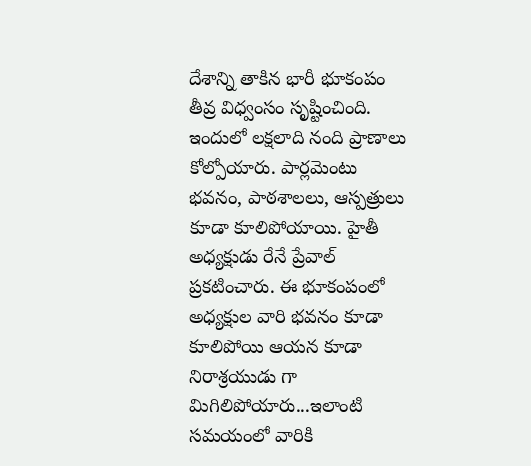దేశాన్ని తాకిన భారీ భూకంపం తీవ్ర విధ్వంసం సృష్టించింది. ఇందులో లక్షలాది నంది ప్రాణాలు కోల్పోయారు. పార్లమెంటు భవనం, పాఠశాలలు, ఆస్పత్రులు కూడా కూలిపోయాయి. హైతీ అధ్యక్షుడు రేనే ప్రేవాల్ ప్రకటించారు. ఈ భూకంపంలో అధ్యక్షుల వారి భవనం కూడా కూలిపోయి ఆయన కూడా నిరాశ్రయుడు గా మిగిలిపోయారు...ఇలాంటి సమయంలో వారికి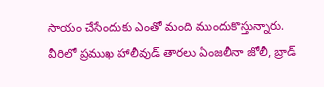సాయం చేసేందుకు ఎంతో మంది ముందుకొస్తున్నారు.
వీరిలో ప్రముఖ హాలీవుడ్ తారలు ఏంజలీనా జోలీ, బ్రాడ్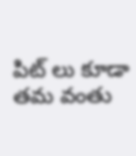పిట్ లు కూడా తమ వంతు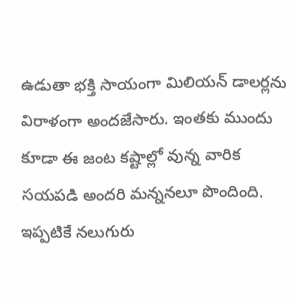ఉడుతా భక్తి సాయంగా మిలియన్ డాలర్లను విరాళంగా అందజేసారు. ఇంతకు ముందు కూడా ఈ జంట కష్టాల్లో వున్న వారిక సయపడి అందరి మన్ననలూ పొందింది. ఇప్పటికే నలుగురు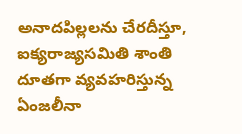అనాదపిల్లలను చేరదీస్తూ, ఐక్యరాజ్యసమితి శాంతి దూతగా వ్యవహరిస్తున్న ఏంజలీనా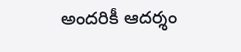అందరికీ ఆదర్శం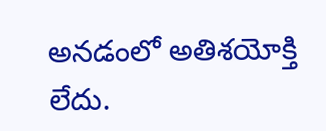అనడంలో అతిశయోక్తి లేదు.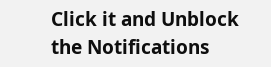Click it and Unblock the Notifications